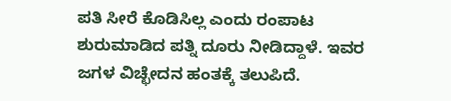ಪತಿ ಸೀರೆ ಕೊಡಿಸಿಲ್ಲ ಎಂದು ರಂಪಾಟ ಶುರುಮಾಡಿದ ಪತ್ನಿ ದೂರು ನೀಡಿದ್ದಾಳೆ. ಇವರ ಜಗಳ ವಿಚ್ಛೇದನ ಹಂತಕ್ಕೆ ತಲುಪಿದೆ.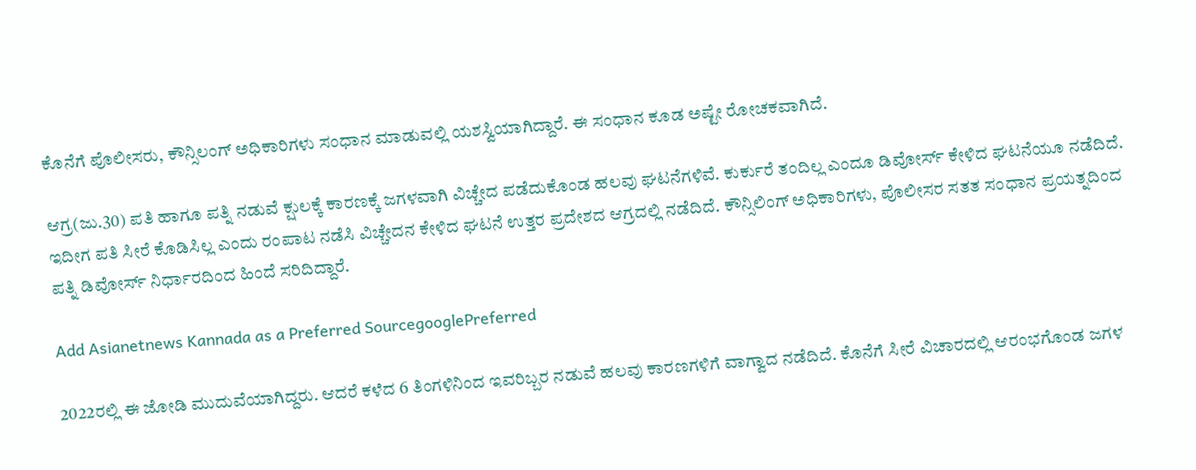ಕೊನೆಗೆ ಪೊಲೀಸರು, ಕೌನ್ಸಿಲಂಗ್ ಅಧಿಕಾರಿಗಳು ಸಂಧಾನ ಮಾಡುವಲ್ಲಿ ಯಶಸ್ವಿಯಾಗಿದ್ದಾರೆ. ಈ ಸಂಧಾನ ಕೂಡ ಅಷ್ಟೇ ರೋಚಕವಾಗಿದೆ.

ಆಗ್ರ(ಜು.30) ಪತಿ ಹಾಗೂ ಪತ್ನಿ ನಡುವೆ ಕ್ಷುಲಕ್ಕೆ ಕಾರಣಕ್ಕೆ ಜಗಳವಾಗಿ ವಿಚ್ಚೇದ ಪಡೆದುಕೊಂಡ ಹಲವು ಘಟನೆಗಳಿವೆ. ಕುರ್ಕುರೆ ತಂದಿಲ್ಲ ಎಂದೂ ಡಿವೋರ್ಸ್ ಕೇಳಿದ ಘಟನೆಯೂ ನಡೆದಿದೆ. ಇದೀಗ ಪತಿ ಸೀರೆ ಕೊಡಿಸಿಲ್ಲ ಎಂದು ರಂಪಾಟ ನಡೆಸಿ ವಿಚ್ಚೇದನ ಕೇಳಿದ ಘಟನೆ ಉತ್ತರ ಪ್ರದೇಶದ ಆಗ್ರದಲ್ಲಿ ನಡೆದಿದೆ. ಕೌನ್ಸಿಲಿಂಗ್ ಅಧಿಕಾರಿಗಳು, ಪೊಲೀಸರ ಸತತ ಸಂಧಾನ ಪ್ರಯತ್ನದಿಂದ ಪತ್ನಿ ಡಿವೋರ್ಸ್ ನಿರ್ಧಾರದಿಂದ ಹಿಂದೆ ಸರಿದಿದ್ದಾರೆ.

Add Asianetnews Kannada as a Preferred SourcegooglePreferred

2022ರಲ್ಲಿ ಈ ಜೋಡಿ ಮುದುವೆಯಾಗಿದ್ದರು. ಆದರೆ ಕಳೆದ 6 ತಿಂಗಳಿನಿಂದ ಇವರಿಬ್ಬರ ನಡುವೆ ಹಲವು ಕಾರಣಗಳಿಗೆ ವಾಗ್ವಾದ ನಡೆದಿದೆ. ಕೊನೆಗೆ ಸೀರೆ ವಿಚಾರದಲ್ಲಿ ಆರಂಭಗೊಂಡ ಜಗಳ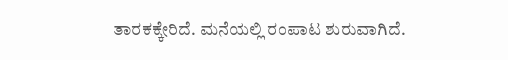ತಾರಕಕ್ಕೇರಿದೆ. ಮನೆಯಲ್ಲಿ ರಂಪಾಟ ಶುರುವಾಗಿದೆ.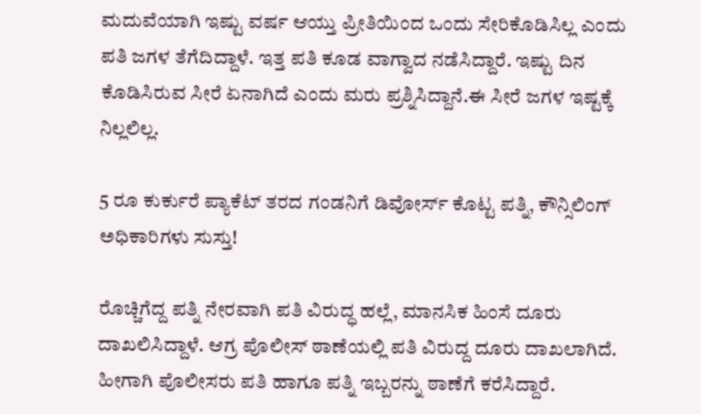ಮದುವೆಯಾಗಿ ಇಷ್ಟು ವರ್ಷ ಆಯ್ತು ಪ್ರೀತಿಯಿಂದ ಒಂದು ಸೇರಿಕೊಡಿಸಿಲ್ಲ ಎಂದು ಪತಿ ಜಗಳ ತೆಗೆದಿದ್ದಾಳೆ. ಇತ್ತ ಪತಿ ಕೂಡ ವಾಗ್ವಾದ ನಡೆಸಿದ್ದಾರೆ. ಇಷ್ಟು ದಿನ ಕೊಡಿಸಿರುವ ಸೀರೆ ಏನಾಗಿದೆ ಎಂದು ಮರು ಪ್ರಶ್ನಿಸಿದ್ದಾನೆ.ಈ ಸೀರೆ ಜಗಳ ಇಷ್ಟಕ್ಕೆ ನಿಲ್ಲಲಿಲ್ಲ.

5 ರೂ ಕುರ್ಕುರೆ ಪ್ಯಾಕೆಟ್ ತರದ ಗಂಡನಿಗೆ ಡಿವೋರ್ಸ್ ಕೊಟ್ಟ ಪತ್ನಿ, ಕೌನ್ಸಿಲಿಂಗ್ ಅಧಿಕಾರಿಗಳು ಸುಸ್ತು!

ರೊಚ್ಚಿಗೆದ್ದ ಪತ್ನಿ ನೇರವಾಗಿ ಪತಿ ವಿರುದ್ಧ ಹಲ್ಲೆ, ಮಾನಸಿಕ ಹಿಂಸೆ ದೂರು ದಾಖಲಿಸಿದ್ದಾಳೆ. ಆಗ್ರ ಪೊಲೀಸ್ ಠಾಣೆಯಲ್ಲಿ ಪತಿ ವಿರುದ್ದ ದೂರು ದಾಖಲಾಗಿದೆ. ಹೀಗಾಗಿ ಪೊಲೀಸರು ಪತಿ ಹಾಗೂ ಪತ್ನಿ ಇಬ್ಬರನ್ನು ಠಾಣೆಗೆ ಕರೆಸಿದ್ದಾರೆ.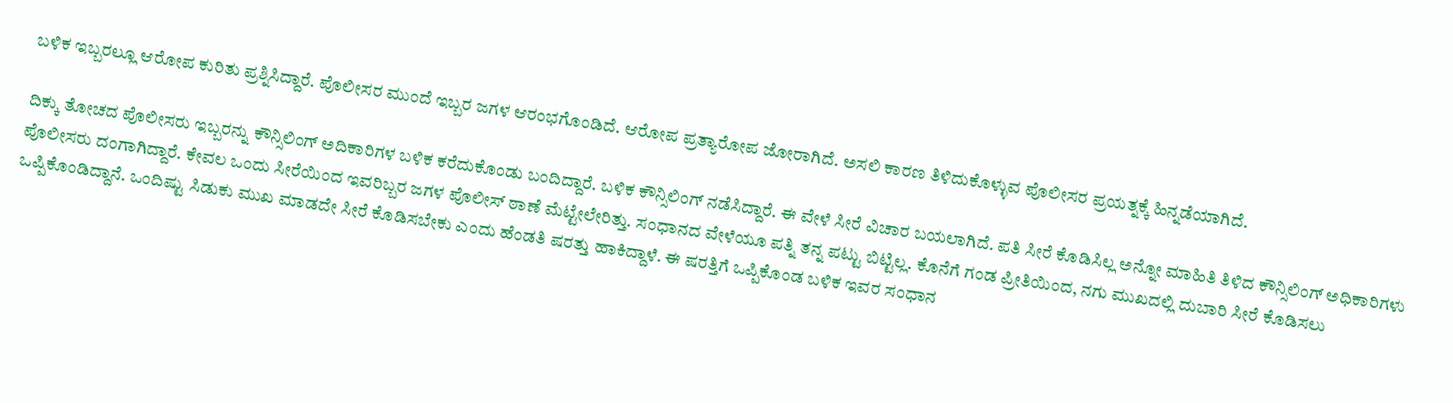ಬಳಿಕ ಇಬ್ಬರಲ್ಲೂ ಆರೋಪ ಕುರಿತು ಪ್ರಶ್ನಿಸಿದ್ದಾರೆ. ಪೊಲೀಸರ ಮುಂದೆ ಇಬ್ಬರ ಜಗಳ ಆರಂಭಗೊಂಡಿದೆ. ಆರೋಪ ಪ್ರತ್ಯಾರೋಪ ಜೋರಾಗಿದೆ. ಅಸಲಿ ಕಾರಣ ತಿಳಿದುಕೊಳ್ಳುವ ಪೊಲೀಸರ ಪ್ರಯತ್ನಕ್ಕೆ ಹಿನ್ನಡೆಯಾಗಿದೆ.

ದಿಕ್ಕು ತೋಚದ ಪೊಲೀಸರು ಇಬ್ಬರನ್ನು ಕೌನ್ಸಿಲಿಂಗ್ ಅದಿಕಾರಿಗಳ ಬಳಿಕ ಕರೆದುಕೊಂಡು ಬಂದಿದ್ದಾರೆ. ಬಳಿಕ ಕೌನ್ಸಿಲಿಂಗ್ ನಡೆಸಿದ್ದಾರೆ. ಈ ವೇಳೆ ಸೀರೆ ವಿಚಾರ ಬಯಲಾಗಿದೆ. ಪತಿ ಸೀರೆ ಕೊಡಿಸಿಲ್ಲ ಅನ್ನೋ ಮಾಹಿತಿ ತಿಳಿದ ಕೌನ್ಸಿಲಿಂಗ್ ಅಧಿಕಾರಿಗಳು ಪೊಲೀಸರು ದಂಗಾಗಿದ್ದಾರೆ. ಕೇವಲ ಒಂದು ಸೀರೆಯಿಂದ ಇವರಿಬ್ಬರ ಜಗಳ ಪೊಲೀಸ್ ಠಾಣೆ ಮೆಟ್ಟೇಲೇರಿತ್ತು. ಸಂಧಾನದ ವೇಳೆಯೂ ಪತ್ನಿ ತನ್ನ ಪಟ್ಟು ಬಿಟ್ಟಿಲ್ಲ. ಕೊನೆಗೆ ಗಂಡ ಪ್ರೀತಿಯಿಂದ, ನಗು ಮುಖದಲ್ಲಿ ದುಬಾರಿ ಸೀರೆ ಕೊಡಿಸಲು ಒಪ್ಪಿಕೊಂಡಿದ್ದಾನೆ. ಒಂದಿಷ್ಟು ಸಿಡುಕು ಮುಖ ಮಾಡದೇ ಸೀರೆ ಕೊಡಿಸಬೇಕು ಎಂದು ಹೆಂಡತಿ ಷರತ್ತು ಹಾಕಿದ್ದಾಳೆ. ಈ ಷರತ್ತಿಗೆ ಒಪ್ಪಿಕೊಂಡ ಬಳಿಕ ಇವರ ಸಂಧಾನ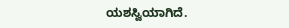ಯಶಸ್ವಿಯಾಗಿದೆ.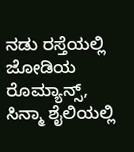ನಡು ರಸ್ತೆಯಲ್ಲಿ ಜೋಡಿಯ ರೊಮ್ಯಾನ್ಸ್, ಸಿನ್ಮಾ ಶೈಲಿಯಲ್ಲಿ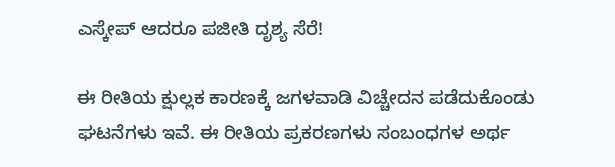ಎಸ್ಕೇಪ್ ಆದರೂ ಪಜೀತಿ ದೃಶ್ಯ ಸೆರೆ!

ಈ ರೀತಿಯ ಕ್ಷುಲ್ಲಕ ಕಾರಣಕ್ಕೆ ಜಗಳವಾಡಿ ವಿಚ್ಚೇದನ ಪಡೆದುಕೊಂಡು ಘಟನೆಗಳು ಇವೆ. ಈ ರೀತಿಯ ಪ್ರಕರಣಗಳು ಸಂಬಂಧಗಳ ಅರ್ಥ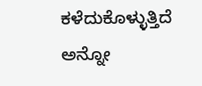ಕಳೆದುಕೊಳ್ಳುತ್ತಿದೆ ಅನ್ನೋ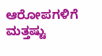ಆರೋಪಗಳಿಗೆ ಮತ್ತಷ್ಟು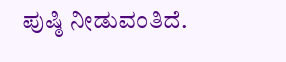ಪುಷ್ಠಿ ನೀಡುವಂತಿದೆ.